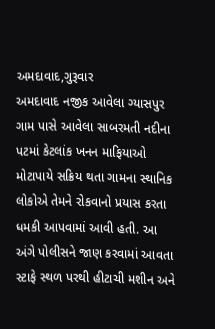અમદાવાદ,ગુરૂવાર
અમદાવાદ નજીક આવેલા ગ્યાસપુર ગામ પાસે આવેલા સાબરમતી નદીના પટમાં કેટલાંક ખનન માફિયાઓ મોટાપાયે સક્રિય થતા ગામના સ્થાનિક લોકોએ તેમને રોકવાનો પ્રયાસ કરતા ધમકી આપવામાં આવી હતી. આ અંગે પોલીસને જાણ કરવામાં આવતા સ્ટાફે સ્થળ પરથી હીટાચી મશીન અને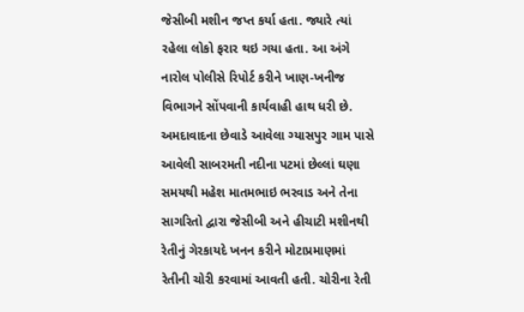જેસીબી મશીન જપ્ત કર્યા હતા. જ્યારે ત્યાં રહેલા લોકો ફરાર થઇ ગયા હતા. આ અંગે નારોલ પોલીસે રિપોર્ટ કરીને ખાણ-ખનીજ વિભાગને સોંપવાની કાર્યવાહી હાથ ધરી છે.
અમદાવાદના છેવાડે આવેલા ગ્યાસપુર ગામ પાસે આવેલી સાબરમતી નદીના પટમાં છેલ્લાં ઘણા સમયથી મહેશ માતમભાઇ ભરવાડ અને તેના સાગરિતો દ્વારા જેસીબી અને હીચાટી મશીનથી રેતીનું ગેરકાયદે ખનન કરીને મોટાપ્રમાણમાં રેતીની ચોરી કરવામાં આવતી હતી. ચોરીના રેતી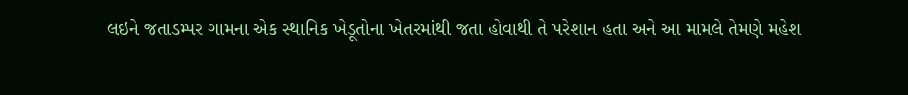લઇને જતાડમ્પર ગામના એક સ્થાનિક ખેડૂતોના ખેતરમાંથી જતા હોવાથી તે પરેશાન હતા અને આ મામલે તેમણે મહેશ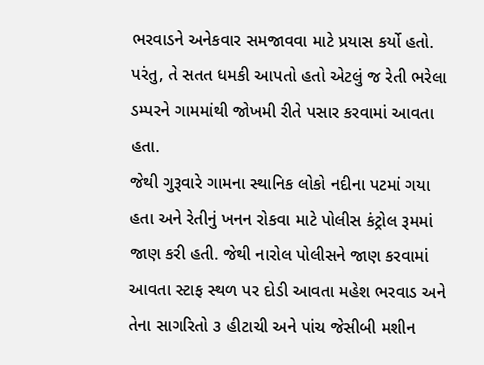ભરવાડને અનેકવાર સમજાવવા માટે પ્રયાસ કર્યો હતો. પરંતુ, તે સતત ધમકી આપતો હતો એટલું જ રેતી ભરેલા ડમ્પરને ગામમાંથી જોખમી રીતે પસાર કરવામાં આવતા હતા.
જેથી ગુરૂવારે ગામના સ્થાનિક લોકો નદીના પટમાં ગયા હતા અને રેતીનું ખનન રોકવા માટે પોલીસ કંટ્રોલ રૂમમાં જાણ કરી હતી. જેથી નારોલ પોલીસને જાણ કરવામાં આવતા સ્ટાફ સ્થળ પર દોડી આવતા મહેશ ભરવાડ અને તેના સાગરિતો ૩ હીટાચી અને પાંચ જેસીબી મશીન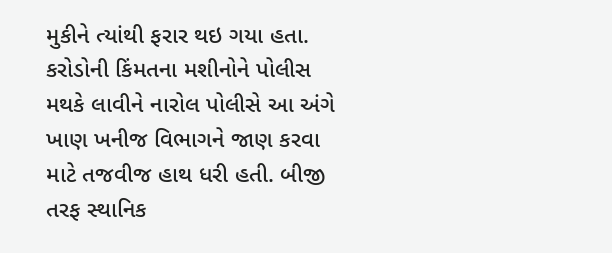મુકીને ત્યાંથી ફરાર થઇ ગયા હતા. કરોડોની કિંમતના મશીનોને પોલીસ મથકે લાવીને નારોલ પોલીસે આ અંગે ખાણ ખનીજ વિભાગને જાણ કરવા માટે તજવીજ હાથ ધરી હતી. બીજી તરફ સ્થાનિક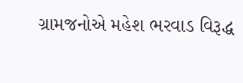ગ્રામજનોએ મહેશ ભરવાડ વિરૂદ્ધ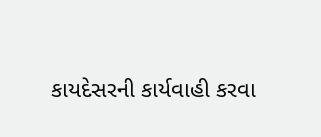કાયદેસરની કાર્યવાહી કરવા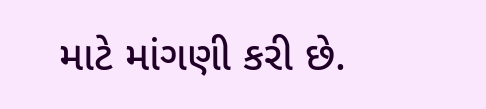માટે માંગણી કરી છે.